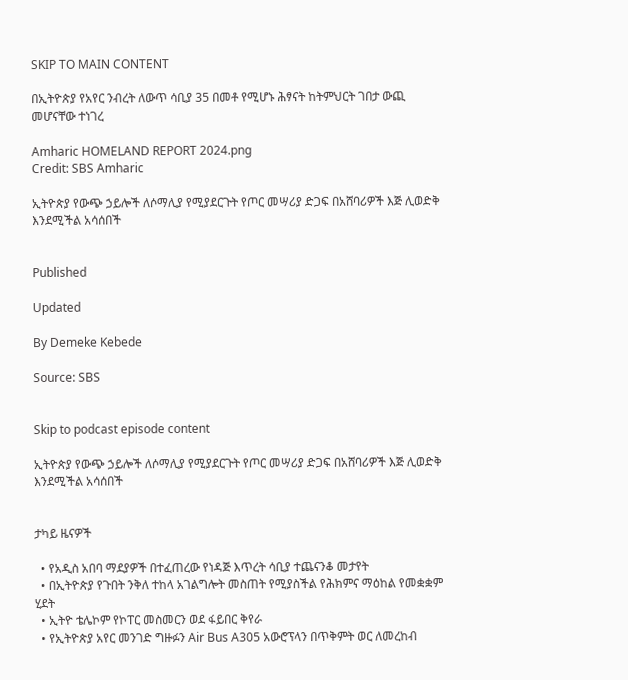SKIP TO MAIN CONTENT

በኢትዮጵያ የአየር ንብረት ለውጥ ሳቢያ 35 በመቶ የሚሆኑ ሕፃናት ከትምህርት ገበታ ውጪ መሆናቸው ተነገረ

Amharic HOMELAND REPORT 2024.png
Credit: SBS Amharic

ኢትዮጵያ የውጭ ኃይሎች ለሶማሊያ የሚያደርጉት የጦር መሣሪያ ድጋፍ በአሸባሪዎች እጅ ሊወድቅ እንደሚችል አሳሰበች


Published

Updated

By Demeke Kebede

Source: SBS


Skip to podcast episode content

ኢትዮጵያ የውጭ ኃይሎች ለሶማሊያ የሚያደርጉት የጦር መሣሪያ ድጋፍ በአሸባሪዎች እጅ ሊወድቅ እንደሚችል አሳሰበች


ታካይ ዜናዎች

  • የአዲስ አበባ ማደያዎች በተፈጠረው የነዳጅ እጥረት ሳቢያ ተጨናንቆ መታየት
  • በኢትዮጵያ የጉበት ንቅለ ተከላ አገልግሎት መስጠት የሚያስችል የሕክምና ማዕከል የመቋቋም ሂደት
  • ኢትዮ ቴሌኮም የኮፐር መስመርን ወደ ፋይበር ቅየራ
  • የኢትዮጵያ አየር መንገድ ግዙፉን Air Bus A305 አውሮፕላን በጥቅምት ወር ለመረከብ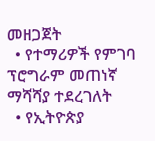መዘጋጀት
  • የተማሪዎች የምገባ ፕሮግራም መጠነኛ ማሻሻያ ተደረገለት
  • የኢትዮጵያ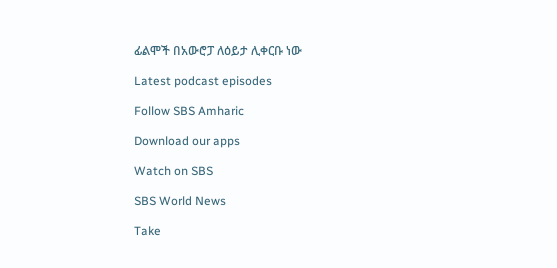ፊልሞች በአውሮፓ ለዕይታ ሊቀርቡ ነው

Latest podcast episodes

Follow SBS Amharic

Download our apps

Watch on SBS

SBS World News

Take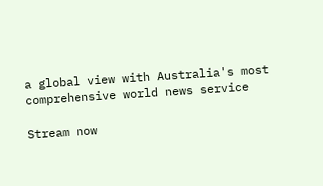a global view with Australia's most comprehensive world news service

Stream now